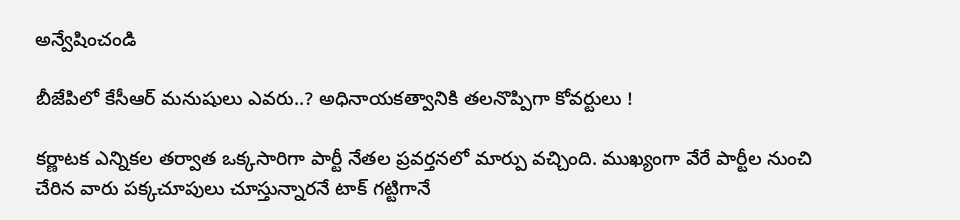అన్వేషించండి

బీజేపిలో కేసీఆర్ మనుషులు ఎవరు..? అధినాయకత్వానికి తలనొప్పిగా కోవర్టులు !

కర్ణాటక ఎన్నికల తర్వాత ఒక్కసారిగా పార్టీ నేతల ప్రవర్తనలో మార్పు వచ్చింది. ముఖ్యంగా వేరే పార్టీల నుంచి చేరిన వారు పక్కచూపులు చూస్తున్నారనే టాక్ గట్టిగానే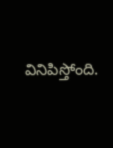వినిపిస్తోంది.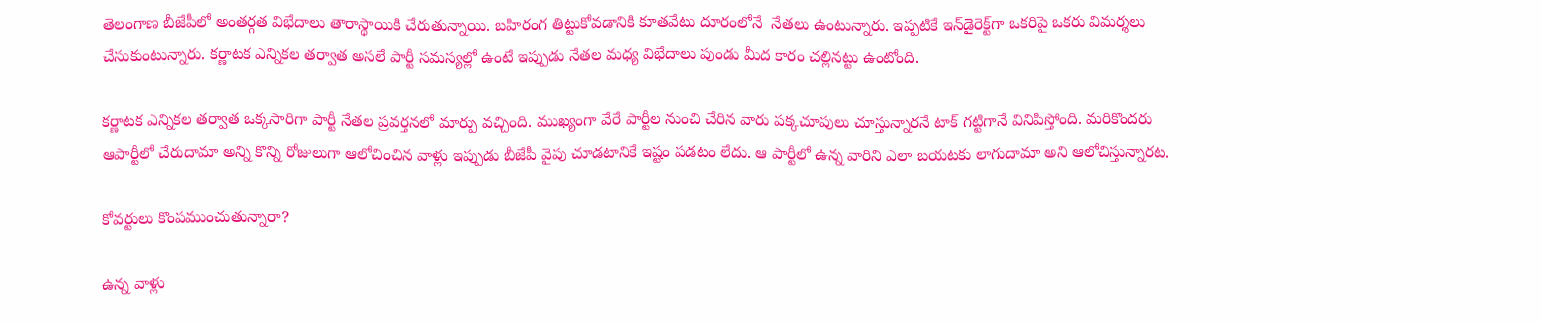తెలంగాణ బీజేపీలో అంతర్గత విభేదాలు తారాస్థాయికి చేరుతున్నాయి. బహిరంగ తిట్టుకోవడానికి కూతవేటు దూరంలోనే  నేతలు ఉంటున్నారు. ఇప్పటికే ఇన్‌డైరెక్ట్‌గా ఒకరిపై ఒకరు విమర్శలు చేసుకుంటున్నారు. కర్ణాటక ఎన్నికల తర్వాత అసలే పార్టీ సమస్యల్లో ఉంటే ఇప్పుడు నేతల మధ్య విభేదాలు పుండు మీద కారం చల్లినట్టు ఉంటోంది.

కర్ణాటక ఎన్నికల తర్వాత ఒక్కసారిగా పార్టీ నేతల ప్రవర్తనలో మార్పు వచ్చింది. ముఖ్యంగా వేరే పార్టీల నుంచి చేరిన వారు పక్కచూపులు చూస్తున్నారనే టాక్ గట్టిగానే వినిపిస్తోంది. మరికొందరు ఆపార్టీలో చేరుదామా అన్ని కొన్ని రోజులుగా ఆలోచించిన వాళ్లు ఇప్పుడు బీజేపీ వైపు చూడటానికే ఇష్టం పడటం లేదు. ఆ పార్టీలో ఉన్న వారిని ఎలా బయటకు లాగుదామా అని ఆలోచిస్తున్నారట.

కోవర్టులు కొంపముంచుతున్నారా?

ఉన్న వాళ్లు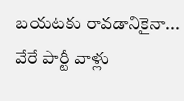బయటకు రావడానికైనా... వేరే పార్టీ వాళ్లు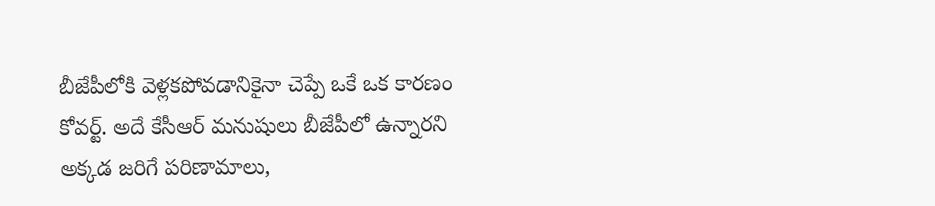బీజేపీలోకి వెళ్లకపోవడానికైనా చెప్పే ఒకే ఒక కారణం కోవర్ట్. అదే కేసీఆర్‌ మనుషులు బీజేపీలో ఉన్నారని అక్కడ జరిగే పరిణామాలు,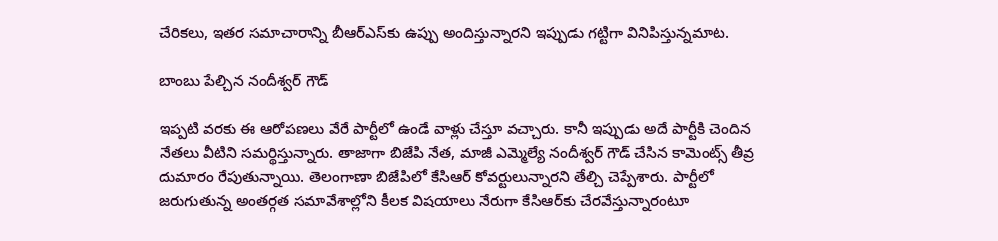చేరికలు, ఇతర సమాచారాన్ని బీఆర్‌ఎస్‌కు ఉప్పు అందిస్తున్నారని ఇప్పుడు గట్టిగా వినిపిస్తున్నమాట.

బాంబు పేల్చిన నందీశ్వర్‌ గౌడ్

ఇప్పటి వరకు ఈ ఆరోపణలు వేరే పార్టీలో ఉండే వాళ్లు చేస్తూ వచ్చారు. కానీ ఇప్పుడు అదే పార్టీకి చెందిన నేతలు వీటిని సమర్థిస్తున్నారు. తాజాగా బిజేపి నేత, మాజీ ఎమ్మెల్యే నందీశ్వర్ గౌడ్ చేసిన కామెంట్స్‌ తీవ్ర దుమారం రేపుతున్నాయి. తెలంగాణా బిజేపిలో కేసిఆర్ కోవర్టులున్నారని తేల్చి చెప్పేశారు. పార్టీలో జరుగుతున్న అంతర్గత సమావేశాల్లోని కీలక విషయాలు నేరుగా కేసిఆర్‌కు చేరవేస్తున్నారంటూ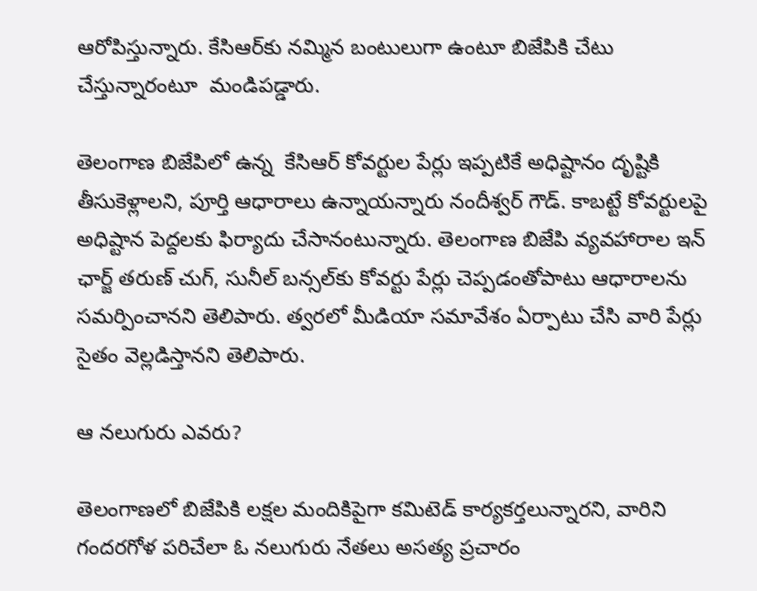ఆరోపిస్తున్నారు. కేసిఆర్‌కు నమ్మిన బంటులుగా ఉంటూ బిజేపికి చేటు చేస్తున్నారంటూ  మండిపడ్డారు.

తెలంగాణ బిజేపిలో ఉన్న  కేసిఆర్ కోవర్టుల పేర్లు ఇప్పటికే అధిష్టానం దృష్టికి తీసుకెళ్లాలని, పూర్తి ఆధారాలు ఉన్నాయన్నారు నందీశ్వర్ గౌడ్. కాబట్టే కోవర్టులపై అధిష్టాన పెద్దలకు ఫిర్యాదు చేసానంటున్నారు. తెలంగాణ బిజేపి వ్యవహారాల ఇన్ ఛార్జ్ తరుణ్ చుగ్, సునీల్ బన్సల్‌కు కోవర్టు పేర్లు చెప్పడంతోపాటు ఆధారాలను సమర్పించానని తెలిపారు. త్వరలో మీడియా సమావేశం ఏర్పాటు చేసి వారి పేర్లు సైతం వెల్లడిస్తానని తెలిపారు.

ఆ నలుగురు ఎవరు?

తెలంగాణలో బిజేపికి లక్షల మందికిపైగా కమిటెడ్ కార్యకర్తలున్నారని, వారిని గందరగోళ పరిచేలా ఓ నలుగురు నేతలు అసత్య ప్రచారం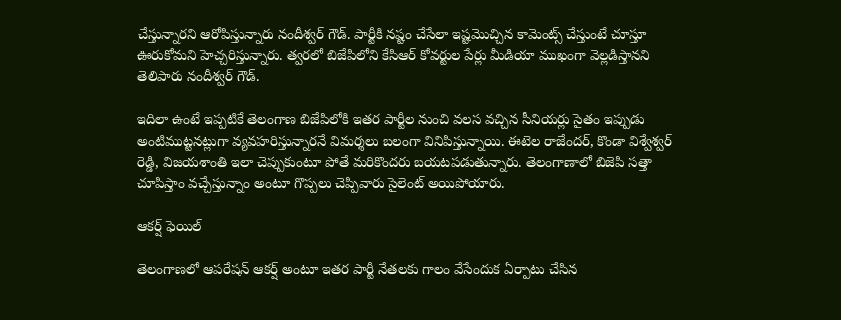చేస్తున్నారని ఆరోపిస్తున్నారు నందీశ్వర్‌ గౌడ్. పార్టీకి నష్టం చేసేలా ఇష్టమొచ్చిన కామెంట్స్ చేస్తుంటే చూస్తూ ఊరుకోమని హెచ్చరిస్తున్నారు. త్వరలో బిజేపిలోని కేసిఆర్ కోవర్టుల పేర్లు మీడియా ముఖంగా వెల్లడిస్తానని తెలిపారు నందీశ్వర్ గౌడ్.

ఇదిలా ఉంటే ఇప్పటికే తెలంగాణ బిజేపిలోకి ఇతర పార్టీల నుంచి వలస వచ్చిన సీనియర్లు సైతం ఇప్పుడు అంటిముట్టనట్లుగా వ్యవహరిస్తున్నారనే విమర్శలు బలంగా వినిపిస్తున్నాయి. ఈటెల రాజేందర్, కొండా విశ్వేశ్వర్ రెడ్డి, విజయశాంతి ఇలా చెప్పుకుంటూ పోతే మరికొందరు బయటపడుతున్నారు. తెలంగాణాలో బిజెపి సత్తా చూపిస్తాం వచ్చేస్తున్నాం అంటూ గొప్పలు చెప్పివారు సైలెంట్ అయిపోయారు.

ఆకర్ష్‌ ఫెయిల్

తెలంగాణలో ఆపరేషన్ ఆకర్ష్‌ అంటూ ఇతర పార్టీ నేతలకు గాలం వేసేందుక ఏర్పాటు చేసిన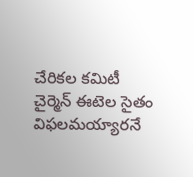చేరికల కమిటీ చైర్మెన్ ఈటెల సైతం విఫలమయ్యారనే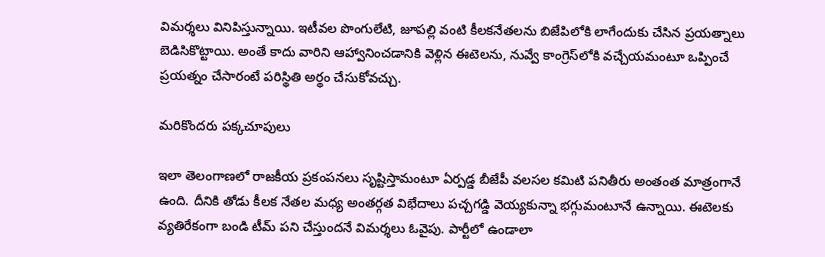విమర్శలు వినిపిస్తున్నాయి. ఇటీవల పొంగులేటి, జూపల్లి వంటి కీలకనేతలను బిజేపిలోకి లాగేందుకు చేసిన ప్రయత్నాలు బెడిసికొట్టాయి. అంతే కాదు వారిని ఆహ్వానించడానికి వెళ్లిన ఈటెలను, నువ్వే కాంగ్రెస్‌లోకి వచ్చేయమంటూ ఒప్పించే ప్రయత్నం చేసారంటే పరిస్థితి అర్థం చేసుకోవచ్చు.

మరికొందరు పక్కచూపులు

ఇలా తెలంగాణలో రాజకీయ ప్రకంపనలు సృష్టిస్తామంటూ ఏర్పడ్డ బీజేపీ వలసల కమిటి పనితీరు అంతంత మాత్రంగానే ఉంది. దీనికి తోడు కీలక నేతల మధ్య అంతర్గత విభేదాలు పచ్చగడ్డి వెయ్యకున్నా భగ్గుమంటూనే ఉన్నాయి. ఈటెలకు వ్యతిరేకంగా బండి టీమ్ పని చేస్తుందనే విమర్శలు ఓవైపు. పార్టీలో ఉండాలా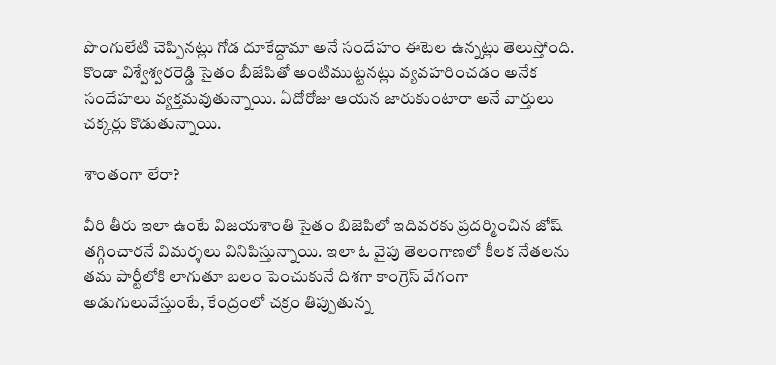పొంగులేటి చెప్పినట్లు గోడ దూకేద్దామా అనే సందేహం ఈటెల ఉన్నట్లు తెలుస్తోంది. కొండా విశ్వేశ్వరరెడ్డి సైతం బీజేపితో అంటిముట్టనట్లు వ్యవహరించడం అనేక సందేహలు వ్యక్తమవుతున్నాయి. ఏదోరోజు ఆయన జారుకుంటారా అనే వార్తులు చక్కర్లు కొడుతున్నాయి.

శాంతంగా లేరా?

వీరి తీరు ఇలా ఉంటే విజయశాంతి సైతం బిజెపిలో ఇదివరకు ప్రదర్మించిన జోష్ తగ్గించారనే విమర్శలు వినిపిస్తున్నాయి. ఇలా ఓ వైపు తెలంగాణలో కీలక నేతలను తమ పార్టీలోకి లాగుతూ బలం పెంచుకునే దిశగా కాంగ్రెస్ వేగంగా అడుగులువేస్తుంటే, కేంద్రంలో చక్రం తిప్పుతున్న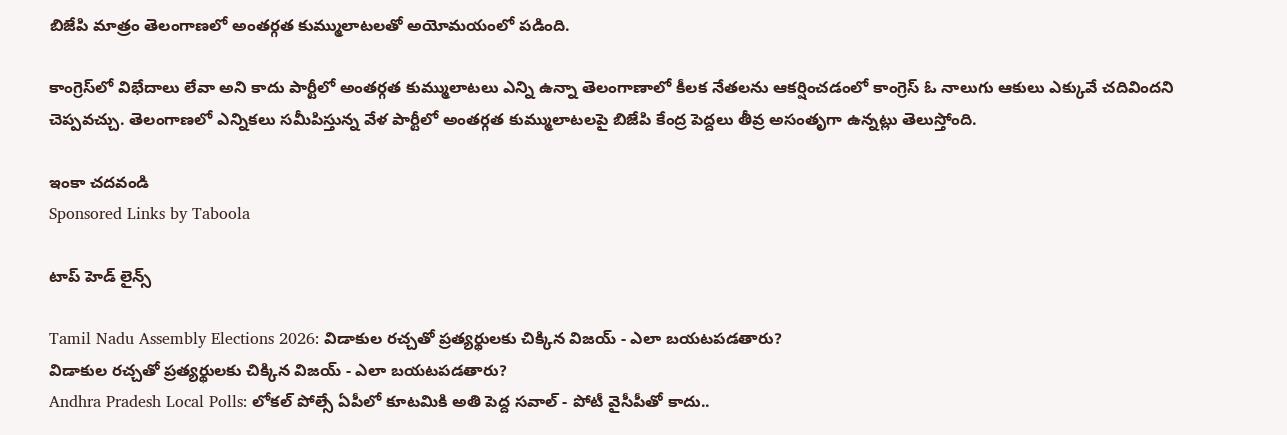బిజేపి మాత్రం తెలంగాణలో అంతర్గత కుమ్ములాటలతో అయోమయంలో పడింది.

కాంగ్రెస్‌లో విభేదాలు లేవా అని కాదు పార్టీలో అంతర్గత కుమ్ములాటలు ఎన్ని ఉన్నా తెలంగాణాలో కీలక నేతలను ఆకర్షించడంలో కాంగ్రెస్ ఓ నాలుగు ఆకులు ఎక్కువే చదివిందని చెప్పవచ్చు. తెలంగాణలో ఎన్నికలు సమీపిస్తున్న వేళ పార్టీలో అంతర్గత కుమ్ములాటలపై బిజేపి కేంద్ర పెద్దలు తీవ్ర అసంతృగా ఉన్నట్లు తెలుస్తోంది.

ఇంకా చదవండి
Sponsored Links by Taboola

టాప్ హెడ్ లైన్స్

Tamil Nadu Assembly Elections 2026: విడాకుల రచ్చతో ప్రత్యర్థులకు చిక్కిన విజయ్ - ఎలా బయటపడతారు?
విడాకుల రచ్చతో ప్రత్యర్థులకు చిక్కిన విజయ్ - ఎలా బయటపడతారు?
Andhra Pradesh Local Polls: లోకల్ పోల్సే ఏపీలో కూటమికి అతి పెద్ద సవాల్ - పోటీ వైసీపీతో కాదు..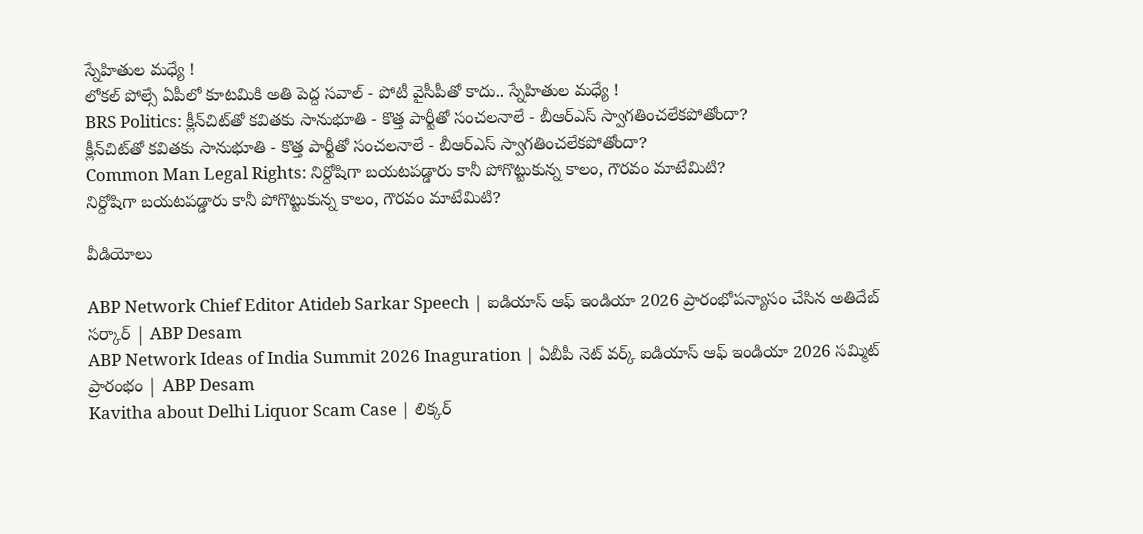స్నేహితుల మధ్యే !
లోకల్ పోల్సే ఏపీలో కూటమికి అతి పెద్ద సవాల్ - పోటీ వైసీపీతో కాదు.. స్నేహితుల మధ్యే !
BRS Politics: క్లీన్‌చిట్‌తో కవితకు సానుభూతి - కొత్త పార్టీతో సంచలనాలే - బీఆర్ఎస్‌ స్వాగతించలేకపోతోందా?
క్లీన్‌చిట్‌తో కవితకు సానుభూతి - కొత్త పార్టీతో సంచలనాలే - బీఆర్ఎస్‌ స్వాగతించలేకపోతోందా?
Common Man Legal Rights: నిర్దోషిగా బయటపడ్డారు కానీ పోగొట్టుకున్న కాలం, గౌరవం మాటేమిటి?
నిర్దోషిగా బయటపడ్డారు కానీ పోగొట్టుకున్న కాలం, గౌరవం మాటేమిటి?

వీడియోలు

ABP Network Chief Editor Atideb Sarkar Speech | ఐడియాస్ ఆఫ్ ఇండియా 2026 ప్రారంభోపన్యాసం చేసిన అతిదేబ్ సర్కార్ | ABP Desam
ABP Network Ideas of India Summit 2026 Inaguration | ఏబీపీ నెట్ వర్క్ ఐడియాస్ ఆఫ్ ఇండియా 2026 సమ్మిట్ ప్రారంభం | ABP Desam
Kavitha about Delhi Liquor Scam Case | లిక్కర్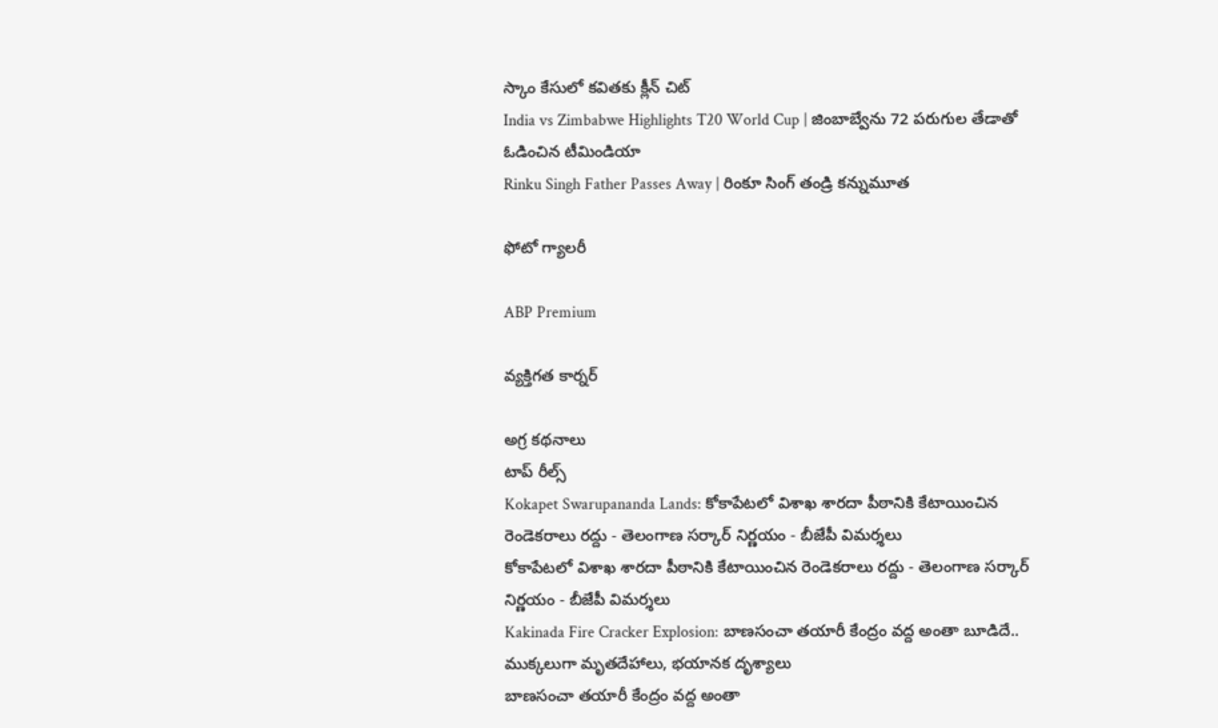స్కాం కేసులో కవితకు క్లీన్ చిట్
India vs Zimbabwe Highlights T20 World Cup | జింబాబ్వేను 72 పరుగుల తేడాతో ఓడించిన టీమిండియా
Rinku Singh Father Passes Away | రింకూ సింగ్ తండ్రి కన్నుమూత

ఫోటో గ్యాలరీ

ABP Premium

వ్యక్తిగత కార్నర్

అగ్ర కథనాలు
టాప్ రీల్స్
Kokapet Swarupananda Lands: కోకాపేటలో విశాఖ శారదా పీఠానికి కేటాయించిన రెండెకరాలు రద్దు - తెలంగాణ సర్కార్ నిర్ణయం - బీజేపీ విమర్శలు
కోకాపేటలో విశాఖ శారదా పీఠానికి కేటాయించిన రెండెకరాలు రద్దు - తెలంగాణ సర్కార్ నిర్ణయం - బీజేపీ విమర్శలు
Kakinada Fire Cracker Explosion: బాణసంచా తయారీ కేంద్రం వద్ద అంతా బూడిదే.. ముక్కలుగా మృతదేహాలు, భయానక దృశ్యాలు
బాణసంచా తయారీ కేంద్రం వద్ద అంతా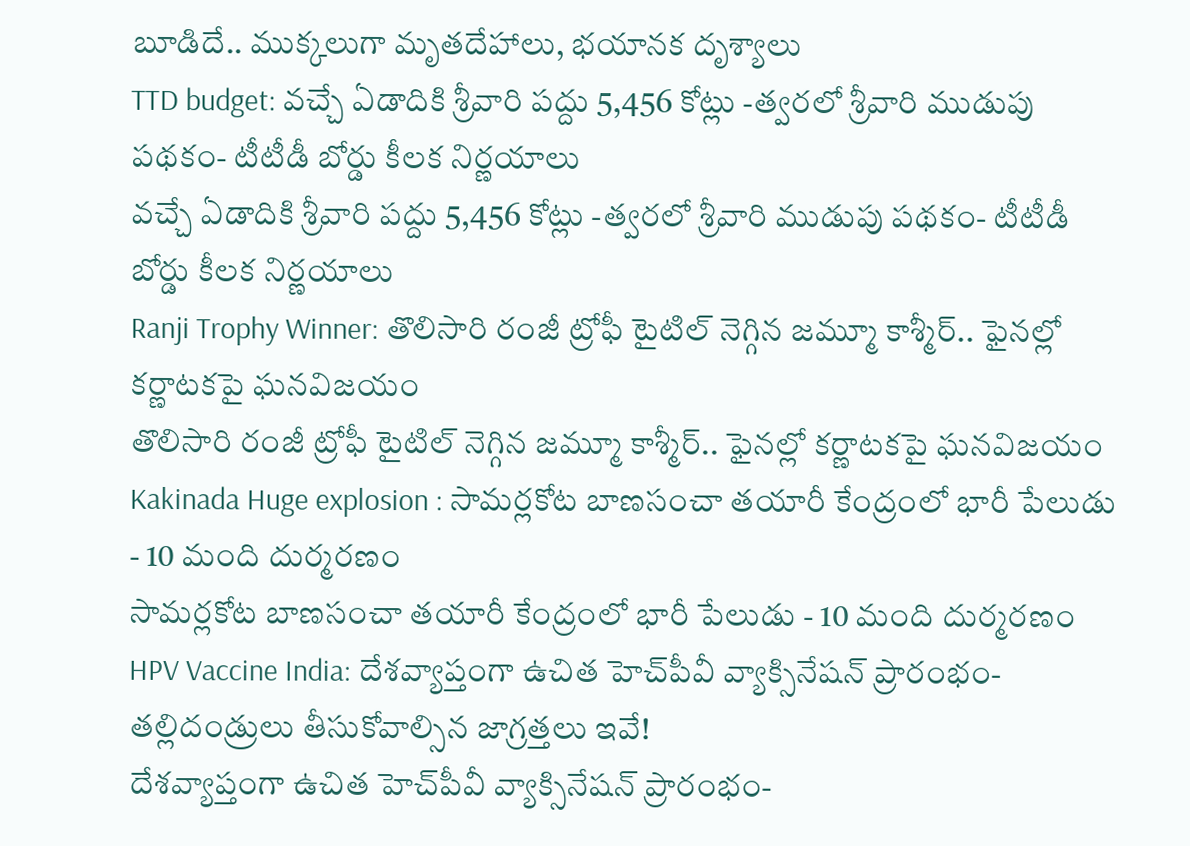బూడిదే.. ముక్కలుగా మృతదేహాలు, భయానక దృశ్యాలు
TTD budget: వచ్చే ఏడాదికి శ్రీవారి పద్దు 5,456 కోట్లు -త్వరలో శ్రీవారి ముడుపు పథకం- టీటీడీ బోర్డు కీలక నిర్ణయాలు
వచ్చే ఏడాదికి శ్రీవారి పద్దు 5,456 కోట్లు -త్వరలో శ్రీవారి ముడుపు పథకం- టీటీడీ బోర్డు కీలక నిర్ణయాలు
Ranji Trophy Winner: తొలిసారి రంజీ ట్రోఫీ టైటిల్‌ నెగ్గిన జమ్మూ కాశ్మీర్.. ఫైనల్లో కర్ణాటకపై ఘనవిజయం
తొలిసారి రంజీ ట్రోఫీ టైటిల్‌ నెగ్గిన జమ్మూ కాశ్మీర్.. ఫైనల్లో కర్ణాటకపై ఘనవిజయం
Kakinada Huge explosion : సామర్లకోట బాణసంచా తయారీ కేంద్రంలో భారీ పేలుడు - 10 మంది దుర్మరణం
సామర్లకోట బాణసంచా తయారీ కేంద్రంలో భారీ పేలుడు - 10 మంది దుర్మరణం
HPV Vaccine India: దేశవ్యాప్తంగా ఉచిత హెచ్‌పీవీ వ్యాక్సినేషన్ ప్రారంభం- తల్లిదండ్రులు తీసుకోవాల్సిన జాగ్రత్తలు ఇవే!
దేశవ్యాప్తంగా ఉచిత హెచ్‌పీవీ వ్యాక్సినేషన్ ప్రారంభం-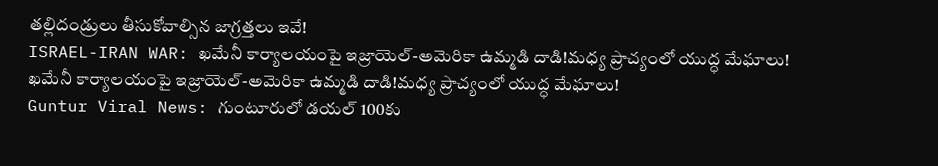తల్లిదండ్రులు తీసుకోవాల్సిన జాగ్రత్తలు ఇవే!
ISRAEL-IRAN WAR: ఖమేనీ కార్యాలయంపై ఇజ్రాయెల్‌-అమెరికా ఉమ్మడి దాడి!మధ్య ప్రాచ్యంలో యుద్ధ మేఘాలు!
ఖమేనీ కార్యాలయంపై ఇజ్రాయెల్‌-అమెరికా ఉమ్మడి దాడి!మధ్య ప్రాచ్యంలో యుద్ధ మేఘాలు!
Guntur Viral News: గుంటూరులో డయల్‌ 100కు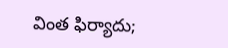వింత ఫిర్యాదు;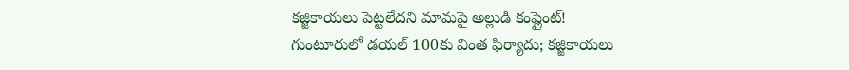కజ్జికాయలు పెట్టలేదని మామపై అల్లుడి కంప్లైంట్‌!
గుంటూరులో డయల్‌ 100కు వింత ఫిర్యాదు; కజ్జికాయలు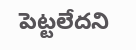పెట్టలేదని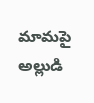మామపై అల్లుడి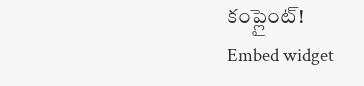కంప్లైంట్‌!
Embed widget